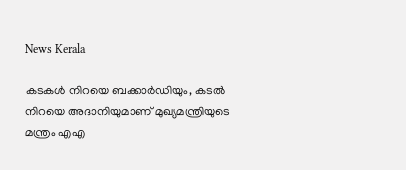News Kerala

കടകള്‍ നിറയെ ബക്കാര്‍ഡിയും, കടല്‍ നിറയെ അദാനിയുമാണ് മുഖ്യമന്ത്രിയുടെ മന്ത്രം എഎ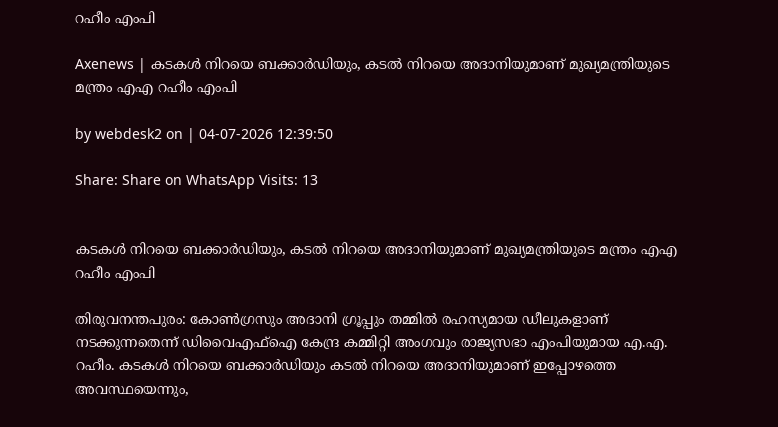റഹീം എംപി

Axenews | കടകള്‍ നിറയെ ബക്കാര്‍ഡിയും, കടല്‍ നിറയെ അദാനിയുമാണ് മുഖ്യമന്ത്രിയുടെ മന്ത്രം എഎ റഹീം എംപി

by webdesk2 on | 04-07-2026 12:39:50

Share: Share on WhatsApp Visits: 13


കടകള്‍ നിറയെ ബക്കാര്‍ഡിയും, കടല്‍ നിറയെ അദാനിയുമാണ് മുഖ്യമന്ത്രിയുടെ മന്ത്രം എഎ റഹീം എംപി

തിരുവനന്തപുരം: കോണ്‍ഗ്രസും അദാനി ഗ്രൂപ്പും തമ്മില്‍ രഹസ്യമായ ഡീലുകളാണ് നടക്കുന്നതെന്ന് ഡിവൈഎഫ്‌ഐ കേന്ദ്ര കമ്മിറ്റി അംഗവും രാജ്യസഭാ എംപിയുമായ എ.എ. റഹീം. കടകള്‍ നിറയെ ബക്കാര്‍ഡിയും കടല്‍ നിറയെ അദാനിയുമാണ് ഇപ്പോഴത്തെ അവസ്ഥയെന്നും,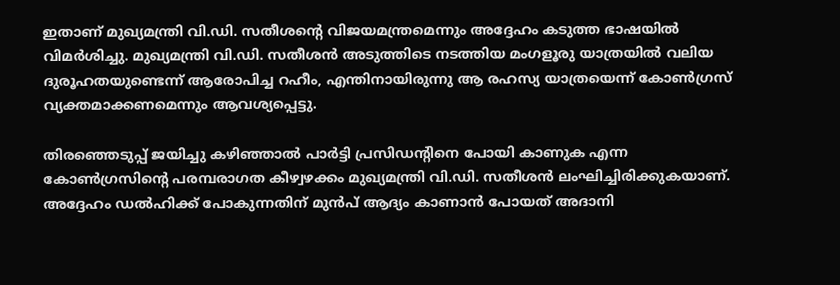ഇതാണ് മുഖ്യമന്ത്രി വി.ഡി. സതീശന്റെ വിജയമന്ത്രമെന്നും അദ്ദേഹം കടുത്ത ഭാഷയില്‍ വിമര്‍ശിച്ചു. മുഖ്യമന്ത്രി വി.ഡി. സതീശന്‍ അടുത്തിടെ നടത്തിയ മംഗളൂരു യാത്രയില്‍ വലിയ ദുരൂഹതയുണ്ടെന്ന് ആരോപിച്ച റഹീം, എന്തിനായിരുന്നു ആ രഹസ്യ യാത്രയെന്ന് കോണ്‍ഗ്രസ് വ്യക്തമാക്കണമെന്നും ആവശ്യപ്പെട്ടു.

തിരഞ്ഞെടുപ്പ് ജയിച്ചു കഴിഞ്ഞാല്‍ പാര്‍ട്ടി പ്രസിഡന്റിനെ പോയി കാണുക എന്ന കോണ്‍ഗ്രസിന്റെ പരമ്പരാഗത കീഴ്വഴക്കം മുഖ്യമന്ത്രി വി.ഡി. സതീശന്‍ ലംഘിച്ചിരിക്കുകയാണ്. അദ്ദേഹം ഡല്‍ഹിക്ക് പോകുന്നതിന് മുന്‍പ് ആദ്യം കാണാന്‍ പോയത് അദാനി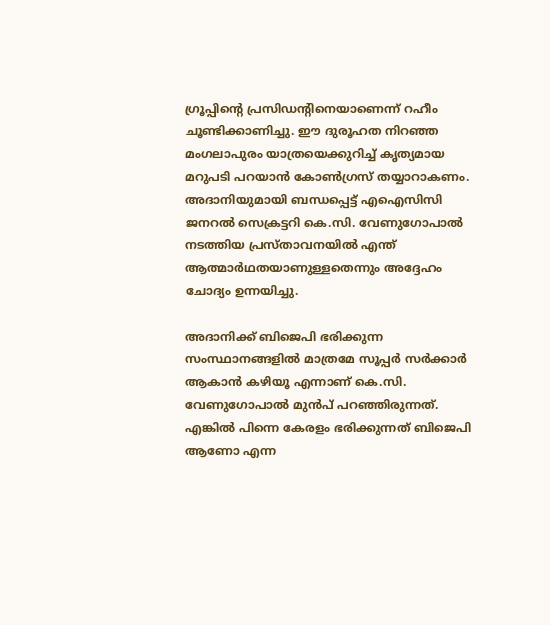ഗ്രൂപ്പിന്റെ പ്രസിഡന്റിനെയാണെന്ന് റഹീം ചൂണ്ടിക്കാണിച്ചു. ഈ ദുരൂഹത നിറഞ്ഞ മംഗലാപുരം യാത്രയെക്കുറിച്ച് കൃത്യമായ മറുപടി പറയാന്‍ കോണ്‍ഗ്രസ് തയ്യാറാകണം. അദാനിയുമായി ബന്ധപ്പെട്ട് എഐസിസി ജനറല്‍ സെക്രട്ടറി കെ.സി. വേണുഗോപാല്‍ നടത്തിയ പ്രസ്താവനയില്‍ എന്ത് ആത്മാര്‍ഥതയാണുള്ളതെന്നും അദ്ദേഹം ചോദ്യം ഉന്നയിച്ചു.

അദാനിക്ക് ബിജെപി ഭരിക്കുന്ന സംസ്ഥാനങ്ങളില്‍ മാത്രമേ സൂപ്പര്‍ സര്‍ക്കാര്‍ ആകാന്‍ കഴിയൂ എന്നാണ് കെ.സി. വേണുഗോപാല്‍ മുന്‍പ് പറഞ്ഞിരുന്നത്. എങ്കില്‍ പിന്നെ കേരളം ഭരിക്കുന്നത് ബിജെപി ആണോ എന്ന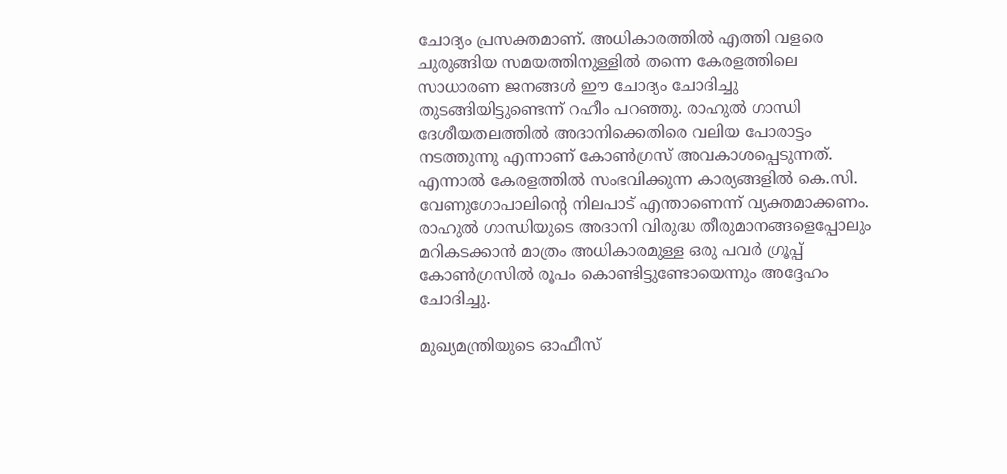ചോദ്യം പ്രസക്തമാണ്. അധികാരത്തില്‍ എത്തി വളരെ ചുരുങ്ങിയ സമയത്തിനുള്ളില്‍ തന്നെ കേരളത്തിലെ സാധാരണ ജനങ്ങള്‍ ഈ ചോദ്യം ചോദിച്ചു തുടങ്ങിയിട്ടുണ്ടെന്ന് റഹീം പറഞ്ഞു. രാഹുല്‍ ഗാന്ധി ദേശീയതലത്തില്‍ അദാനിക്കെതിരെ വലിയ പോരാട്ടം നടത്തുന്നു എന്നാണ് കോണ്‍ഗ്രസ് അവകാശപ്പെടുന്നത്. എന്നാല്‍ കേരളത്തില്‍ സംഭവിക്കുന്ന കാര്യങ്ങളില്‍ കെ.സി. വേണുഗോപാലിന്റെ നിലപാട് എന്താണെന്ന് വ്യക്തമാക്കണം. രാഹുല്‍ ഗാന്ധിയുടെ അദാനി വിരുദ്ധ തീരുമാനങ്ങളെപ്പോലും മറികടക്കാന്‍ മാത്രം അധികാരമുള്ള ഒരു പവര്‍ ഗ്രൂപ്പ് കോണ്‍ഗ്രസില്‍ രൂപം കൊണ്ടിട്ടുണ്ടോയെന്നും അദ്ദേഹം ചോദിച്ചു.

മുഖ്യമന്ത്രിയുടെ ഓഫീസ്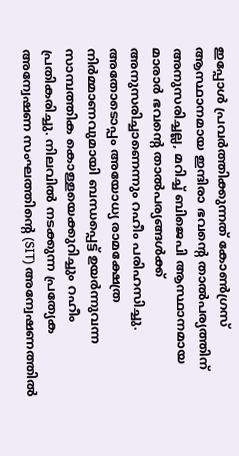ഇപ്പോള്‍ പ്രവര്‍ത്തിക്കുന്നത് കോണ്‍ഗ്രസ് ആസ്ഥാനമായ ഇന്ദിരാ ഭവന്റെ താല്‍പര്യത്തിന് അനുസരിച്ചല്ല, മറിച്ച് ബിജെപി ആസ്ഥാനമായ മാരാര്‍ ഭവന്റെ താല്‍പര്യങ്ങള്‍ക്ക് അനുസരിച്ചാണെന്നും റഹീം പരിഹസിച്ചു. അതോടൊപ്പം അയോധ്യ രാമക്ഷേത്ര നിര്‍മ്മാണവുമായി ബന്ധപ്പെട്ട് ഉയര്‍ന്നുവന്ന സാമ്പത്തിക കൊള്ളയെക്കുറിച്ചും റഹീം പ്രതികരിച്ചു. നിലവില്‍ നടക്കുന്ന പ്രത്യേക അന്വേഷണ സംഘത്തിന്റെ (SIT) അന്വേഷണത്തില്‍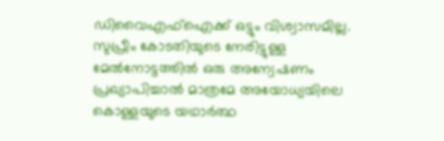ഡിവൈഎഫ്‌ഐക്ക് ഒട്ടും വിശ്വാസമില്ല. സുപ്രീം കോടതിയുടെ നേരിട്ടുള്ള മേല്‍നോട്ടത്തില്‍ ഒരു അന്വേഷണം പ്രഖ്യാപിച്ചാല്‍ മാത്രമേ അയോധ്യയിലെ കൊള്ളയുടെ യഥാര്‍ത്ഥ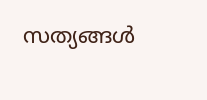സത്യങ്ങള്‍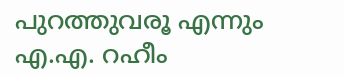പുറത്തുവരൂ എന്നും എ.എ. റഹീം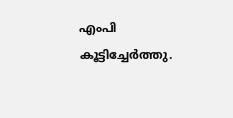എംപി കൂട്ടിച്ചേര്‍ത്തു.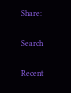Share:

Search

Recent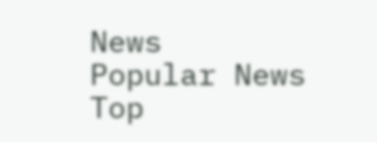News
Popular News
Top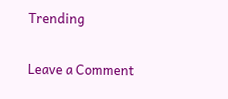Trending


Leave a Comment